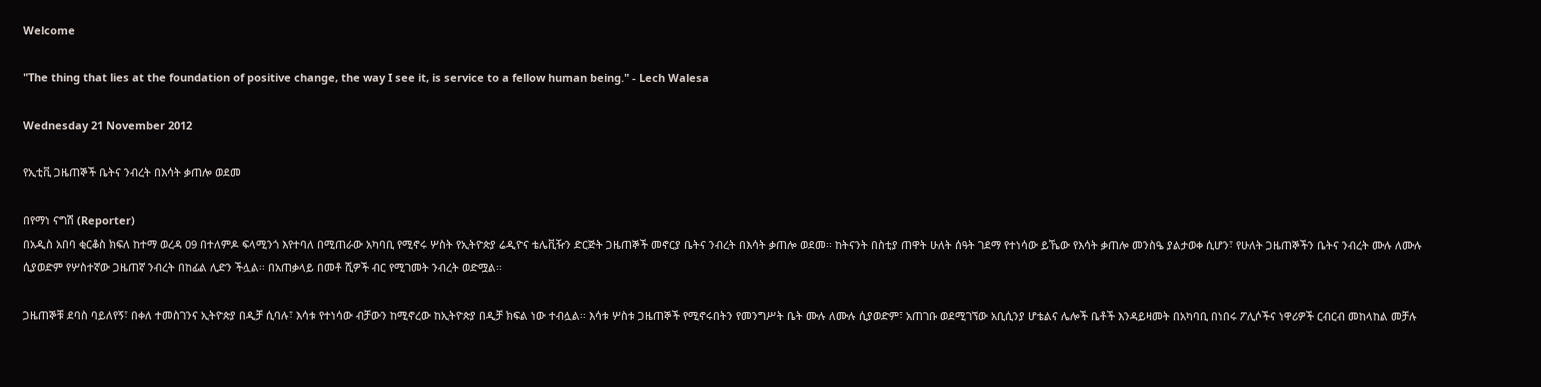Welcome

"The thing that lies at the foundation of positive change, the way I see it, is service to a fellow human being." - Lech Walesa

Wednesday 21 November 2012

የኢቲቪ ጋዜጠኞች ቤትና ንብረት በእሳት ቃጠሎ ወደመ

በየማነ ናግሽ (Reporter)
በአዲስ አበባ ቂርቆስ ክፍለ ከተማ ወረዳ 09 በተለምዶ ፍላሚንጎ እየተባለ በሚጠራው አካባቢ የሚኖሩ ሦስት የኢትዮጵያ ሬዲዮና ቴሌቪዥን ድርጅት ጋዜጠኞች መኖርያ ቤትና ንብረት በእሳት ቃጠሎ ወደመ፡፡ ከትናንት በስቲያ ጠዋት ሁለት ሰዓት ገደማ የተነሳው ይኼው የእሳት ቃጠሎ መንስዔ ያልታወቀ ሲሆን፣ የሁለት ጋዜጠኞችን ቤትና ንብረት ሙሉ ለሙሉ ሲያወድም የሦስተኛው ጋዜጠኛ ንብረት በከፊል ሊድን ችሏል፡፡ በአጠቃላይ በመቶ ሺዎች ብር የሚገመት ንብረት ወድሟል፡፡

ጋዜጠኞቹ ደባስ ባይለየኝ፣ በቀለ ተመስገንና ኢትዮጵያ በዲቻ ሲባሉ፣ እሳቱ የተነሳው ብቻውን ከሚኖረው ከኢትዮጵያ በዲቻ ክፍል ነው ተብሏል፡፡ እሳቱ ሦስቱ ጋዜጠኞች የሚኖሩበትን የመንግሥት ቤት ሙሉ ለሙሉ ሲያወድም፣ አጠገቡ ወደሚገኘው አቢሲንያ ሆቴልና ሌሎች ቤቶች እንዳይዛመት በአካባቢ በነበሩ ፖሊሶችና ነዋሪዎች ርብርብ መከላከል መቻሉ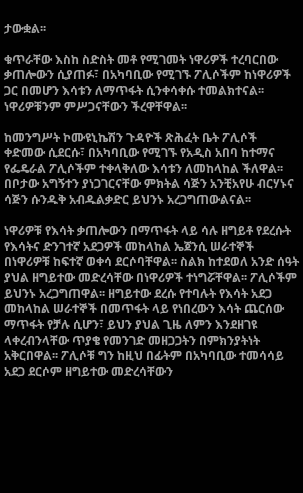ታውቋል፡፡

ቁጥራቸው እስከ ስድስት መቶ የሚገመት ነዋሪዎች ተረባርበው ቃጠሎውን ሲያጠፉ፣ በአካባቢው የሚገኙ ፖሊሶችም ከነዋሪዎች ጋር በመሆን እሳቱን ለማጥፋት ሲንቀሳቀሱ ተመልክተናል፡፡ ነዋሪዎቹንም ምሥጋናቸውን ችረዋቸዋል፡፡

ከመንግሥት ኮሙዩኒኬሽን ጉዳዮች ጽሕፈት ቤት ፖሊሶች ቀድመው ሲደርሱ፣ በአካባቢው የሚገኙ የአዲስ አበባ ከተማና የፌዴራል ፖሊሶችም ተቀላቅለው እሳቱን ለመከላከል ችለዋል፡፡ በቦታው አግኝተን ያነጋገርናቸው ምክትል ሳጅን አንቺአየሁ ብርሃኑና ሳጅን ሱንዱቅ አብዱልቃድር ይህንኑ አረጋግጠውልናል፡፡

ነዋሪዎቹ የእሳት ቃጠሎውን በማጥፋት ላይ ሳሉ ዘግይቶ የደረሱት የእሳትና ድንገተኛ አደጋዎች መከላከል ኤጀንሲ ሠራተኞች በነዋሪዎቹ ከፍተኛ ወቀሳ ደርሶባቸዋል፡፡ ስልክ ከተደወለ አንድ ሰዓት ያህል ዘግይተው መድረሳቸው በነዋሪዎች ተነግሯቸዋል፡፡ ፖሊሶችም ይህንኑ አረጋግጠዋል፡፡ ዘግይተው ደረሱ የተባሉት የእሳት አደጋ መከላከል ሠራተኞች በመጥፋት ላይ የነበረውን እሳት ጨርሰው ማጥፋት የቻሉ ሲሆን፣ ይህን ያህል ጊዜ ለምን እንደዘገዩ ላቀረብንላቸው ጥያቄ የመንገድ መዘጋጋትን በምክንያትነት አቅርበዋል፡፡ ፖሊሶቹ ግን ከዚህ በፊትም በአካባቢው ተመሳሳይ አደጋ ደርሶም ዘግይተው መድረሳቸውን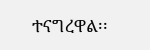ተናግረዋል፡፡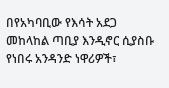በየአካባቢው የእሳት አደጋ መከላከል ጣቢያ እንዲኖር ሲያስቡ የነበሩ አንዳንድ ነዋሪዎች፣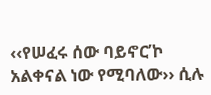‹‹የሠፈሩ ሰው ባይኖር’ኮ አልቀናል ነው የሚባለው›› ሲሉ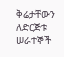ቅሬታቸውን ለድርጅቱ ሠራተኞች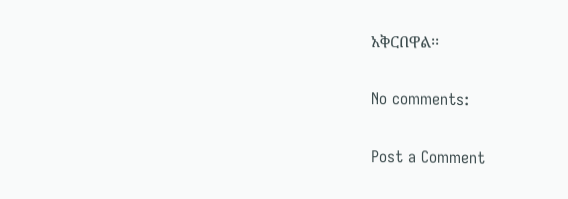አቅርበዋል፡፡

No comments:

Post a Comment